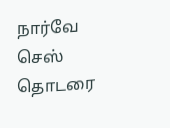நார்வே செஸ் தொடரை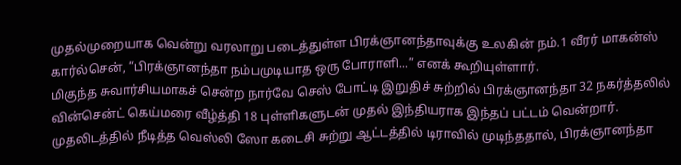முதல்முறையாக வென்று வரலாறு படைத்துள்ள பிரக்ஞானந்தாவுக்கு உலகின் நம்.1 வீரர் மாகன்ஸ் கார்ல்சென், “பிரக்ஞானந்தா நம்பமுடியாத ஒரு போராளி...” எனக் கூறியுள்ளார்.
மிகுந்த சுவார்சியமாகச் சென்ற நார்வே செஸ் போட்டி இறுதிச் சுற்றில் பிரக்ஞானந்தா 32 நகர்த்தலில் வின்சென்ட் கெய்மரை வீழ்த்தி 18 புள்ளிகளுடன் முதல் இந்தியராக இந்தப் பட்டம் வென்றார்.
முதலிடத்தில் நீடித்த வெஸ்லி ஸோ கடைசி சுற்று ஆட்டத்தில் டிராவில் முடிந்ததால், பிரக்ஞானந்தா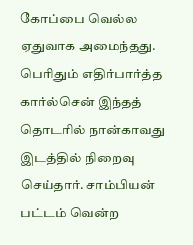கோப்பை வெல்ல ஏதுவாக அமைந்தது.
பெரிதும் எதிர்பார்த்த கார்ல்சென் இந்தத் தொடரில் நான்காவது இடத்தில் நிறைவு செய்தார். சாம்பியன் பட்டம் வென்ற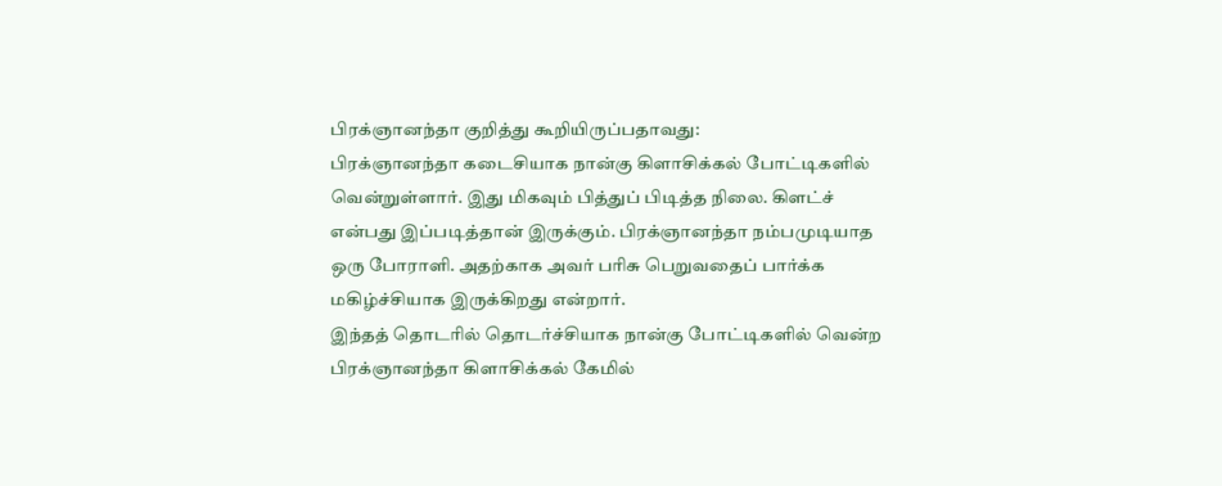பிரக்ஞானந்தா குறித்து கூறியிருப்பதாவது:
பிரக்ஞானந்தா கடைசியாக நான்கு கிளாசிக்கல் போட்டிகளில் வென்றுள்ளார். இது மிகவும் பித்துப் பிடித்த நிலை. கிளட்ச் என்பது இப்படித்தான் இருக்கும். பிரக்ஞானந்தா நம்பமுடியாத ஒரு போராளி. அதற்காக அவர் பரிசு பெறுவதைப் பார்க்க மகிழ்ச்சியாக இருக்கிறது என்றார்.
இந்தத் தொடரில் தொடர்ச்சியாக நான்கு போட்டிகளில் வென்ற பிரக்ஞானந்தா கிளாசிக்கல் கேமில்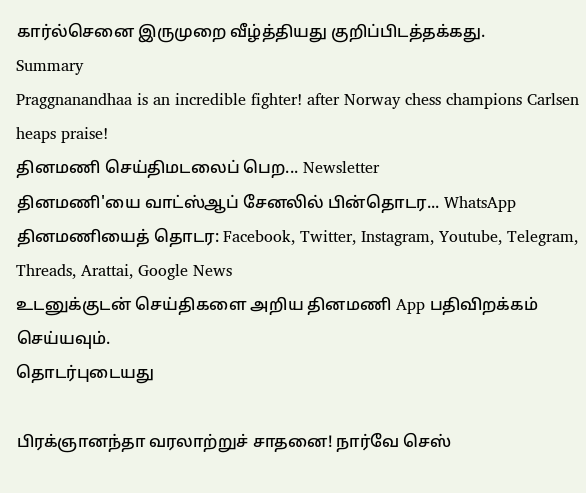கார்ல்செனை இருமுறை வீழ்த்தியது குறிப்பிடத்தக்கது.
Summary
Praggnanandhaa is an incredible fighter! after Norway chess champions Carlsen heaps praise!
தினமணி செய்திமடலைப் பெற... Newsletter
தினமணி'யை வாட்ஸ்ஆப் சேனலில் பின்தொடர... WhatsApp
தினமணியைத் தொடர: Facebook, Twitter, Instagram, Youtube, Telegram, Threads, Arattai, Google News
உடனுக்குடன் செய்திகளை அறிய தினமணி App பதிவிறக்கம் செய்யவும்.
தொடர்புடையது

பிரக்ஞானந்தா வரலாற்றுச் சாதனை! நார்வே செஸ்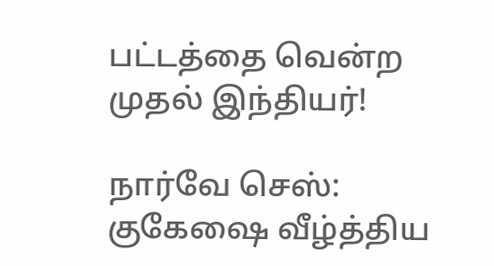பட்டத்தை வென்ற முதல் இந்தியர்!

நார்வே செஸ்: குகேஷை வீழ்த்திய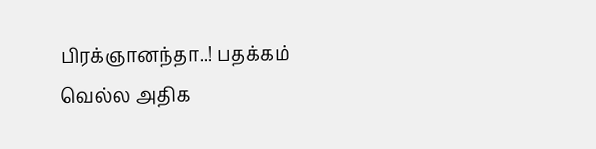பிரக்ஞானந்தா..! பதக்கம் வெல்ல அதிக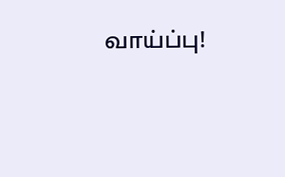வாய்ப்பு!